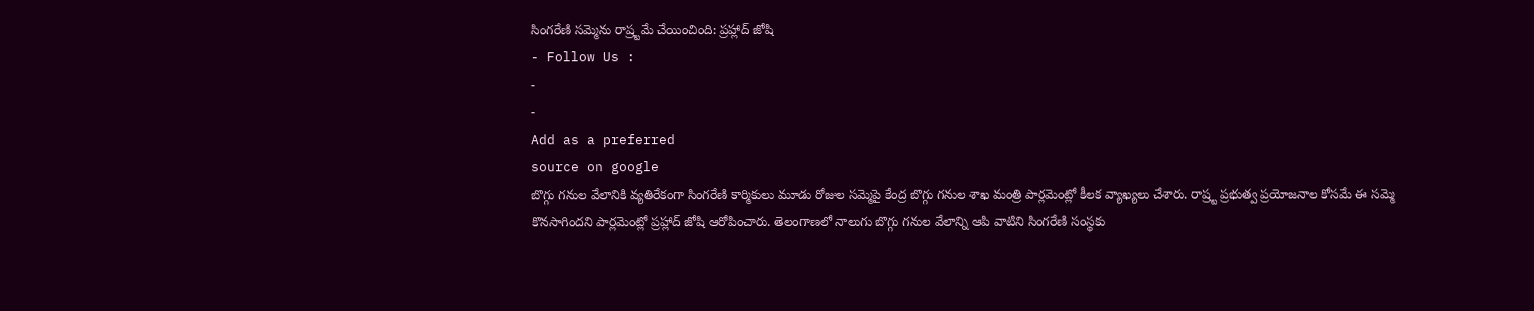సింగరేణి సమ్మెను రాష్ర్టమే చేయించింది: ప్రహ్లాద్ జోషి
- Follow Us :
-
-
Add as a preferred
source on google
బొగ్గు గనుల వేలానికి వ్యతిరేకంగా సింగరేణి కార్మికులు మూడు రోజుల సమ్మెపై కేంద్ర బొగ్గు గనుల శాఖ మంత్రి పార్లమెంట్లో కీలక వ్యాఖ్యలు చేశారు. రాష్ర్ట ప్రభుత్వ ప్రయోజనాల కోసమే ఈ సమ్మె కొనసాగిందని పార్లమెంట్లో ప్రహ్లాద్ జోషి ఆరోపించారు. తెలంగాణలో నాలుగు బొగ్గు గనుల వేలాన్ని ఆపి వాటిని సింగరేణి సంస్థకు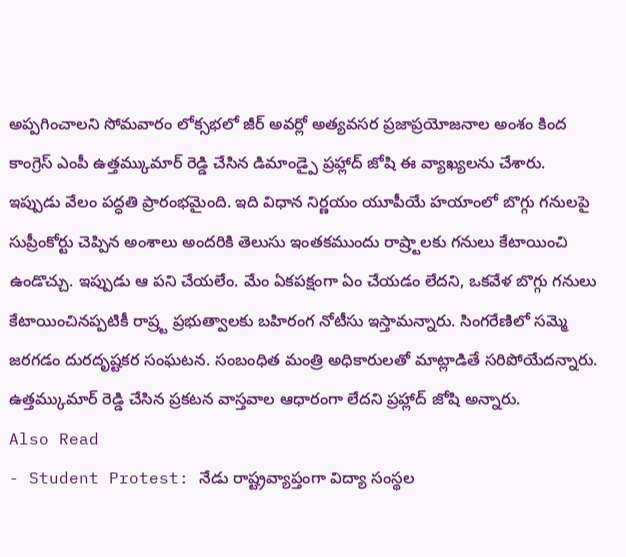అప్పగించాలని సోమవారం లోక్సభలో జీర్ అవర్లో అత్యవసర ప్రజాప్రయోజనాల అంశం కింద కాంగ్రెస్ ఎంపీ ఉత్తమ్కుమార్ రెడ్డి చేసిన డిమాండ్పై ప్రహ్లాద్ జోషి ఈ వ్యాఖ్యలను చేశారు.
ఇప్పుడు వేలం పద్ధతి ప్రారంభమైంది. ఇది విధాన నిర్ణయం యూపీయే హయాంలో బొగ్గు గనులపై సుప్రీంకోర్టు చెప్పిన అంశాలు అందరికి తెలుసు ఇంతకముందు రాష్ర్టాలకు గనులు కేటాయించి ఉండొచ్చు. ఇప్పుడు ఆ పని చేయలేం. మేం ఏకపక్షంగా ఏం చేయడం లేదని, ఒకవేళ బొగ్గు గనులు కేటాయించినప్పటికీ రాష్ర్ట ప్రభుత్వాలకు బహిరంగ నోటీసు ఇస్తామన్నారు. సింగరేణిలో సమ్మె జరగడం దురదృష్టకర సంఘటన. సంబంధిత మంత్రి అధికారులతో మాట్లాడితే సరిపోయేదన్నారు. ఉత్తమ్కుమార్ రెడ్డి చేసిన ప్రకటన వాస్తవాల ఆధారంగా లేదని ప్రహ్లాద్ జోషి అన్నారు.
Also Read
- Student Protest: నేడు రాష్ట్రవ్యాప్తంగా విద్యా సంస్థల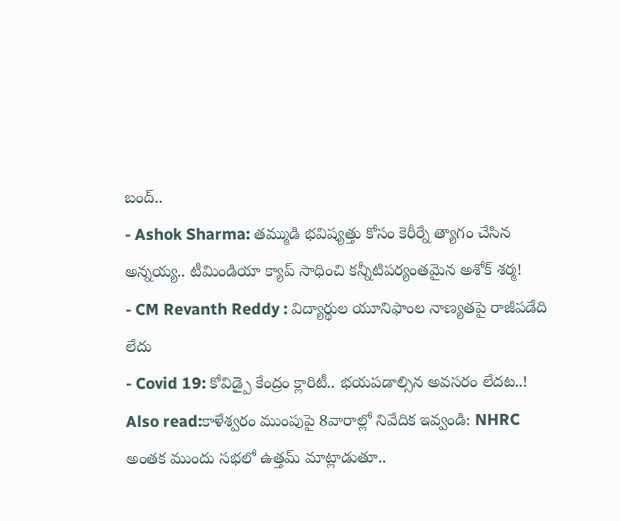బంద్..
- Ashok Sharma: తమ్ముడి భవిష్యత్తు కోసం కెరీర్నే త్యాగం చేసిన అన్నయ్య.. టీమిండియా క్యాప్ సాధించి కన్నీటిపర్యంతమైన అశోక్ శర్మ!
- CM Revanth Reddy : విద్యార్థుల యూనిఫాంల నాణ్యతపై రాజీపడేది లేదు
- Covid 19: కోవిడ్పై కేంద్రం క్లారిటీ.. భయపడాల్సిన అవసరం లేదట..!
Also read:కాళేశ్వరం ముంపుపై 8వారాల్లో నివేదిక ఇవ్వండి: NHRC
అంతక ముందు సభలో ఉత్తమ్ మాట్లాడుతూ..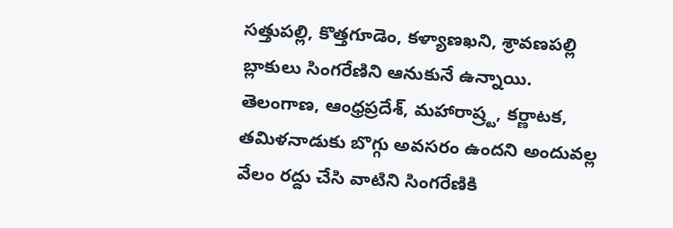సత్తుపల్లి, కొత్తగూడెం, కళ్యాణఖని, శ్రావణపల్లి బ్లాకులు సింగరేణిని ఆనుకునే ఉన్నాయి. తెలంగాణ, ఆంధ్రప్రదేశ్, మహారాష్ర్ట, కర్ణాటక, తమిళనాడుకు బొగ్గు అవసరం ఉందని అందువల్ల వేలం రద్దు చేసి వాటిని సింగరేణికి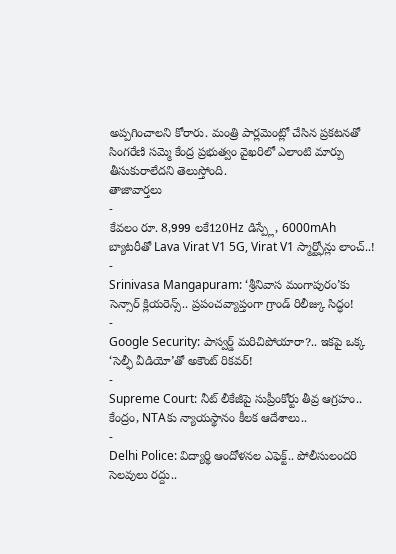అప్పగించాలని కోరారు. మంత్రి పార్లమెంట్లో చేసిన ప్రకటనతో సింగరేణి సమ్మె కేంద్ర ప్రభుత్వం వైఖరిలో ఎలాంటి మార్పు తీసుకురాలేదని తెలుస్తోంది.
తాజావార్తలు
-
కేవలం రూ. 8,999 లకే120Hz డిస్ప్లే, 6000mAh బ్యాటరీతో Lava Virat V1 5G, Virat V1 స్మార్ట్ఫోన్లు లాంచ్..!
-
Srinivasa Mangapuram: ‘శ్రీనివాస మంగాపురం’కు సెన్సార్ క్లియరెన్స్.. ప్రపంచవ్యాప్తంగా గ్రాండ్ రిలీజ్కు సిద్ధం!
-
Google Security: పాస్వర్డ్ మరిచిపోయారా?.. ఇకపై ఒక్క ‘సెల్ఫీ వీడియో’తో అకౌంట్ రికవర్!
-
Supreme Court: నీట్ లీకేజీపై సుప్రీంకోర్టు తీవ్ర ఆగ్రహం.. కేంద్రం, NTAకు న్యాయస్థానం కీలక ఆదేశాలు..
-
Delhi Police: విద్యార్థి ఆందోళనల ఎఫెక్ట్.. పోలీసులందరి సెలవులు రద్దు..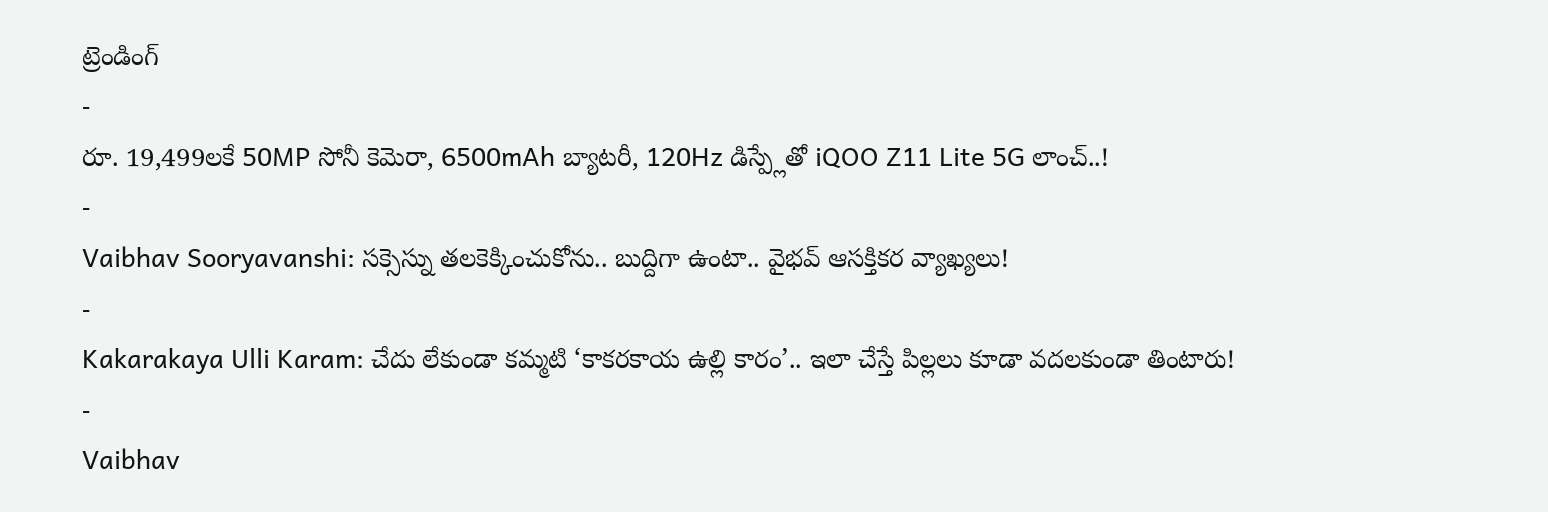ట్రెండింగ్
-
రూ. 19,499లకే 50MP సోనీ కెమెరా, 6500mAh బ్యాటరీ, 120Hz డిస్ప్లేతో iQOO Z11 Lite 5G లాంచ్..!
-
Vaibhav Sooryavanshi: సక్సెస్ను తలకెక్కించుకోను.. బుద్దిగా ఉంటా.. వైభవ్ ఆసక్తికర వ్యాఖ్యలు!
-
Kakarakaya Ulli Karam: చేదు లేకుండా కమ్మటి ‘కాకరకాయ ఉల్లి కారం’.. ఇలా చేస్తే పిల్లలు కూడా వదలకుండా తింటారు!
-
Vaibhav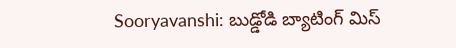Sooryavanshi: బుడ్డోడి బ్యాటింగ్ మిస్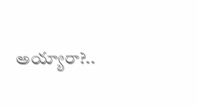అయ్యారా?..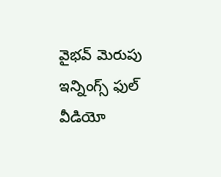వైభవ్ మెరుపు ఇన్నింగ్స్ ఫుల్ వీడియో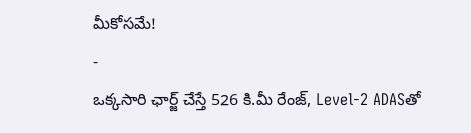మీకోసమే!
-
ఒక్కసారి ఛార్జ్ చేస్తే 526 కి.మీ రేంజ్, Level-2 ADASతో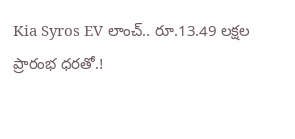Kia Syros EV లాంచ్.. రూ.13.49 లక్షల ప్రారంభ ధరతో.!